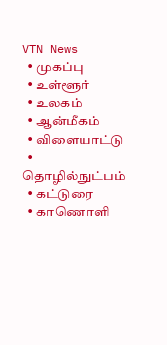VTN News
  • முகப்பு
  • உள்ளூர்
  • உலகம்
  • ஆன்மீகம்
  • விளையாட்டு
  • தொழில்நுட்பம்
  • கட்டுரை
  • காணொளி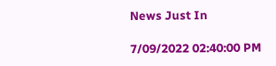News Just In

7/09/2022 02:40:00 PM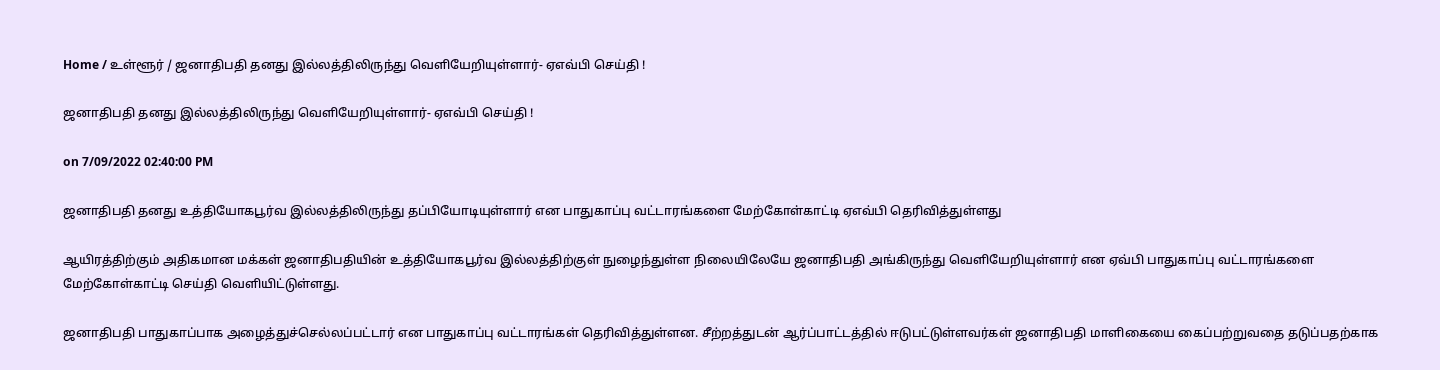Home / உள்ளூர் / ஜனாதிபதி தனது இல்லத்திலிருந்து வெளியேறியுள்ளார்- ஏஎவ்பி செய்தி !

ஜனாதிபதி தனது இல்லத்திலிருந்து வெளியேறியுள்ளார்- ஏஎவ்பி செய்தி !

on 7/09/2022 02:40:00 PM

ஜனாதிபதி தனது உத்தியோகபூர்வ இல்லத்திலிருந்து தப்பியோடியுள்ளார் என பாதுகாப்பு வட்டாரங்களை மேற்கோள்காட்டி ஏஎவ்பி தெரிவித்துள்ளது

ஆயிரத்திற்கும் அதிகமான மக்கள் ஜனாதிபதியின் உத்தியோகபூர்வ இல்லத்திற்குள் நுழைந்துள்ள நிலையிலேயே ஜனாதிபதி அங்கிருந்து வெளியேறியுள்ளார் என ஏவ்பி பாதுகாப்பு வட்டாரங்களை மேற்கோள்காட்டி செய்தி வெளியிட்டுள்ளது.

ஜனாதிபதி பாதுகாப்பாக அழைத்துச்செல்லப்பட்டார் என பாதுகாப்பு வட்டாரங்கள் தெரிவித்துள்ளன. சீற்றத்துடன் ஆர்ப்பாட்டத்தில் ஈடுபட்டுள்ளவர்கள் ஜனாதிபதி மாளிகையை கைப்பற்றுவதை தடுப்பதற்காக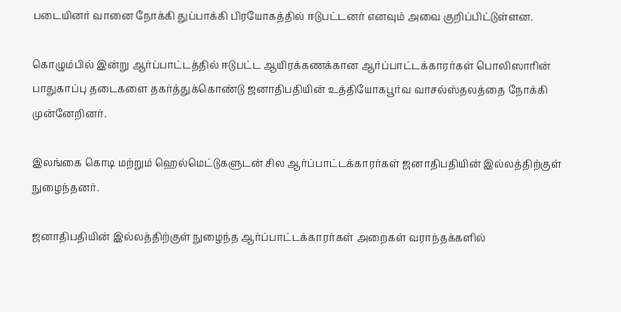படையினர் வானை நோக்கி துப்பாக்கி பிரயோகத்தில் ஈடுபட்டனர் எனவும் அவை குறிப்பிட்டுள்ளன.

கொழும்பில் இன்று ஆர்ப்பாட்டத்தில் ஈடுபட்ட ஆயிரக்கணக்கான ஆர்ப்பாட்டக்காரர்கள் பொலிஸாரின் பாதுகாப்பு தடைகளை தகர்த்துக்கொண்டு ஜனாதிபதியின் உத்தியோகபூர்வ வாசல்ஸ்தலத்தை நோக்கி முன்னேறினர்.

இலங்கை கொடி மற்றும் ஹெல்மெட்டுகளுடன் சில ஆர்ப்பாட்டக்காரர்கள் ஜனாதிபதியின் இல்லத்திற்குள் நுழைந்தனர்.

ஜனாதிபதியின் இல்லத்திற்குள் நுழைந்த ஆர்ப்பாட்டக்காரர்கள் அறைகள் வராந்தக்களில்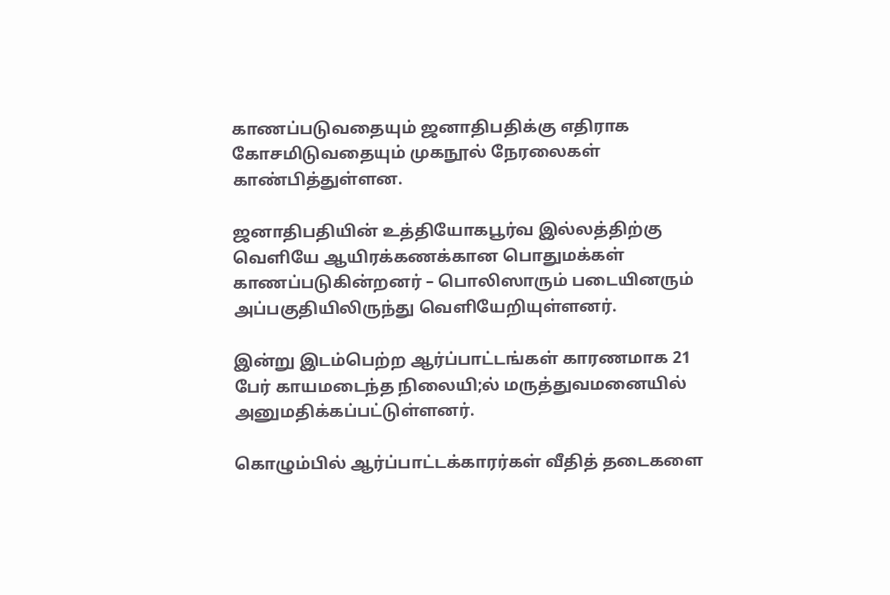காணப்படுவதையும் ஜனாதிபதிக்கு எதிராக கோசமிடுவதையும் முகநூல் நேரலைகள் காண்பித்துள்ளன.

ஜனாதிபதியின் உத்தியோகபூர்வ இல்லத்திற்கு வெளியே ஆயிரக்கணக்கான பொதுமக்கள் காணப்படுகின்றனர் – பொலிஸாரும் படையினரும் அப்பகுதியிலிருந்து வெளியேறியுள்ளனர்.

இன்று இடம்பெற்ற ஆர்ப்பாட்டங்கள் காரணமாக 21 பேர் காயமடைந்த நிலையி;ல் மருத்துவமனையில் அனுமதிக்கப்பட்டுள்ளனர்.

கொழும்பில் ஆர்ப்பாட்டக்காரர்கள் வீதித் தடைகளை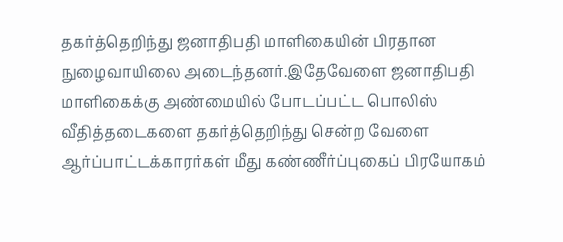தகர்த்தெறிந்து ஜனாதிபதி மாளிகையின் பிரதான நுழைவாயிலை அடைந்தனர்.இதேவேளை ஜனாதிபதி மாளிகைக்கு அண்மையில் போடப்பட்ட பொலிஸ் வீதித்தடைகளை தகர்த்தெறிந்து சென்ற வேளை ஆர்ப்பாட்டக்காரர்கள் மீது கண்ணீர்ப்புகைப் பிரயோகம்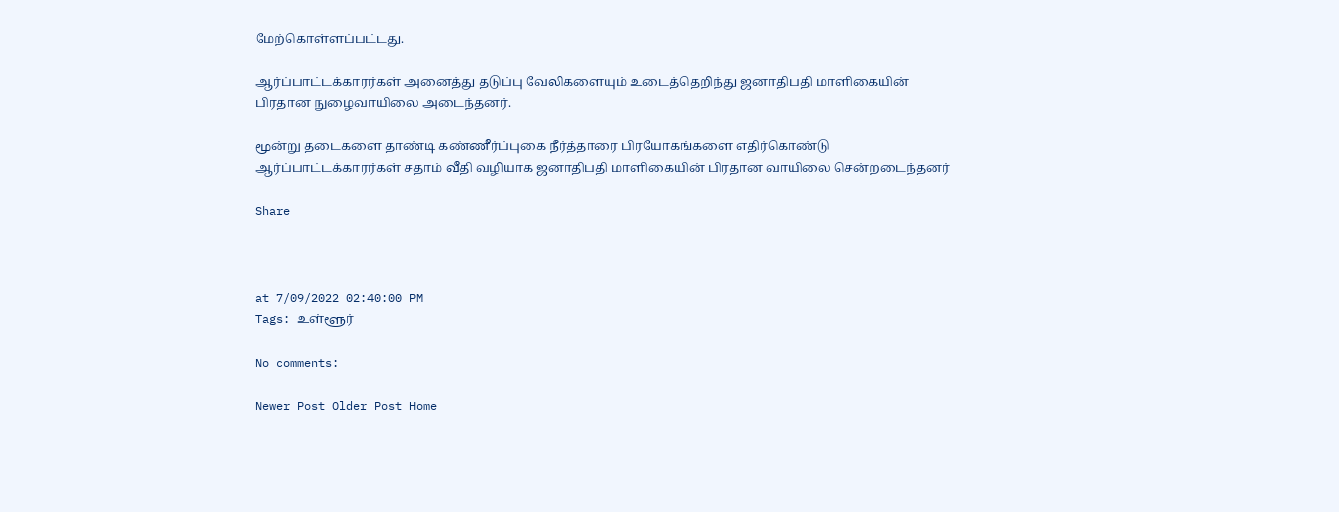மேற்கொள்ளப்பட்டது.

ஆர்ப்பாட்டக்காரர்கள் அனைத்து தடுப்பு வேலிகளையும் உடைத்தெறிந்து ஜனாதிபதி மாளிகையின் பிரதான நுழைவாயிலை அடைந்தனர்.

மூன்று தடைகளை தாண்டி கண்ணீர்ப்புகை நீர்த்தாரை பிரயோகங்களை எதிர்கொண்டு ஆர்ப்பாட்டக்காரர்கள் சதாம் வீதி வழியாக ஜனாதிபதி மாளிகையின் பிரதான வாயிலை சென்றடைந்தனர்

Share



at 7/09/2022 02:40:00 PM
Tags: உள்ளூர்

No comments:

Newer Post Older Post Home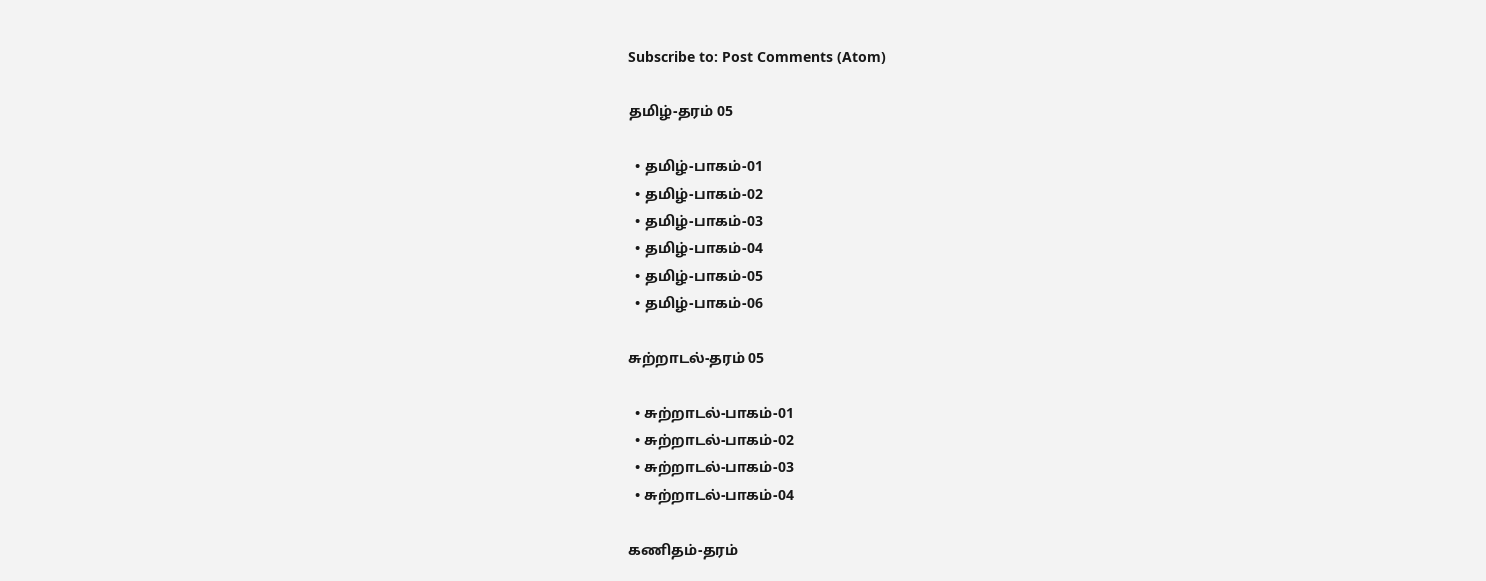Subscribe to: Post Comments (Atom)

தமிழ்-தரம் 05

  • தமிழ்-பாகம்-01
  • தமிழ்-பாகம்-02
  • தமிழ்-பாகம்-03
  • தமிழ்-பாகம்-04
  • தமிழ்-பாகம்-05
  • தமிழ்-பாகம்-06

சுற்றாடல்-தரம் 05

  • சுற்றாடல்-பாகம்-01
  • சுற்றாடல்-பாகம்-02
  • சுற்றாடல்-பாகம்-03
  • சுற்றாடல்-பாகம்-04

கணிதம்-தரம்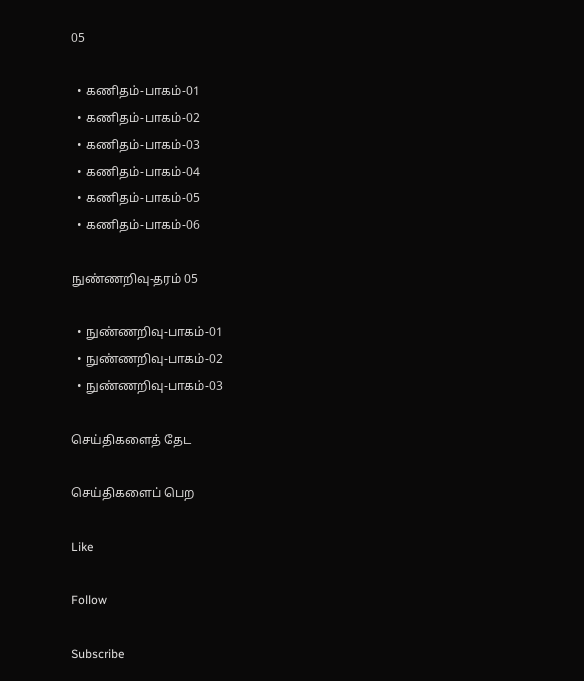05

  • கணிதம்-பாகம்-01
  • கணிதம்-பாகம்-02
  • கணிதம்-பாகம்-03
  • கணிதம்-பாகம்-04
  • கணிதம்-பாகம்-05
  • கணிதம்-பாகம்-06

நுண்ணறிவு-தரம் 05

  • நுண்ணறிவு-பாகம்-01
  • நுண்ணறிவு-பாகம்-02
  • நுண்ணறிவு-பாகம்-03

செய்திகளைத் தேட

செய்திகளைப் பெற

Like

Follow

Subscribe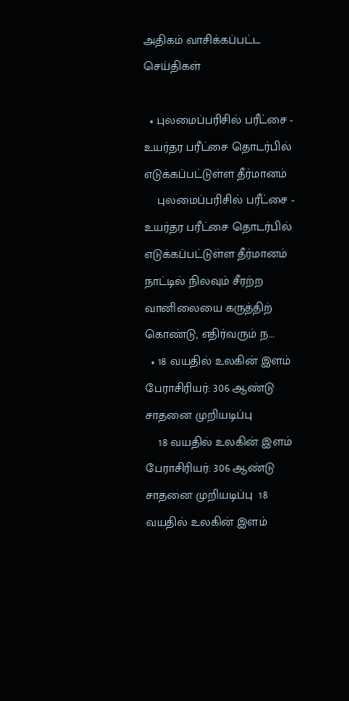அதிகம் வாசிக்கப்பட்ட செய்திகள்

  • புலமைப்பரிசில் பரீட்சை - உயர்தர பரீட்சை தொடர்பில் எடுக்கப்பட்டுள்ள தீர்மானம்
    புலமைப்பரிசில் பரீட்சை - உயர்தர பரீட்சை தொடர்பில் எடுக்கப்பட்டுள்ள தீர்மானம் நாட்டில் நிலவும் சீரற்ற வானிலையை கருத்திற் கொண்டு, எதிர்வரும் ந...
  • 18 வயதில் உலகின் இளம் பேராசிரியர்: 306 ஆண்டு சாதனை முறியடிப்பு
    18 வயதில் உலகின் இளம் பேராசிரியர்: 306 ஆண்டு சாதனை முறியடிப்பு  18 வயதில் உலகின் இளம்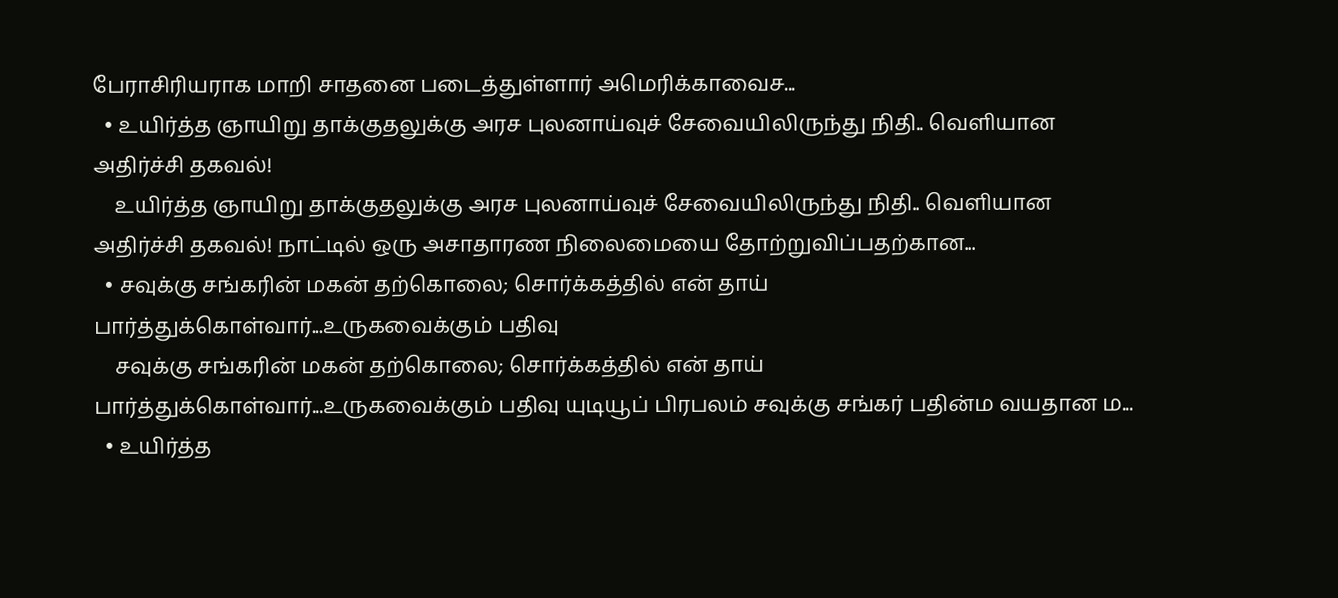பேராசிரியராக மாறி சாதனை படைத்துள்ளார் அமெரிக்காவைச...
  • உயிர்த்த ஞாயிறு தாக்குதலுக்கு அரச புலனாய்வுச் சேவையிலிருந்து நிதி.. வெளியான அதிர்ச்சி தகவல்!
    உயிர்த்த ஞாயிறு தாக்குதலுக்கு அரச புலனாய்வுச் சேவையிலிருந்து நிதி.. வெளியான அதிர்ச்சி தகவல்! நாட்டில் ஒரு அசாதாரண நிலைமையை தோற்றுவிப்பதற்கான...
  • சவுக்கு சங்கரின் மகன் தற்கொலை; சொர்க்கத்தில் என் தாய் பார்த்துக்கொள்வார்...உருகவைக்கும் பதிவு
    சவுக்கு சங்கரின் மகன் தற்கொலை; சொர்க்கத்தில் என் தாய் பார்த்துக்கொள்வார்...உருகவைக்கும் பதிவு யுடியூப் பிரபலம் சவுக்கு சங்கர் பதின்ம வயதான ம...
  • உயிர்த்த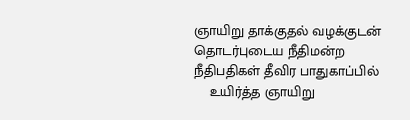ஞாயிறு தாக்குதல் வழக்குடன் தொடர்புடைய நீதிமன்ற நீதிபதிகள் தீவிர பாதுகாப்பில்
    உயிர்த்த ஞாயிறு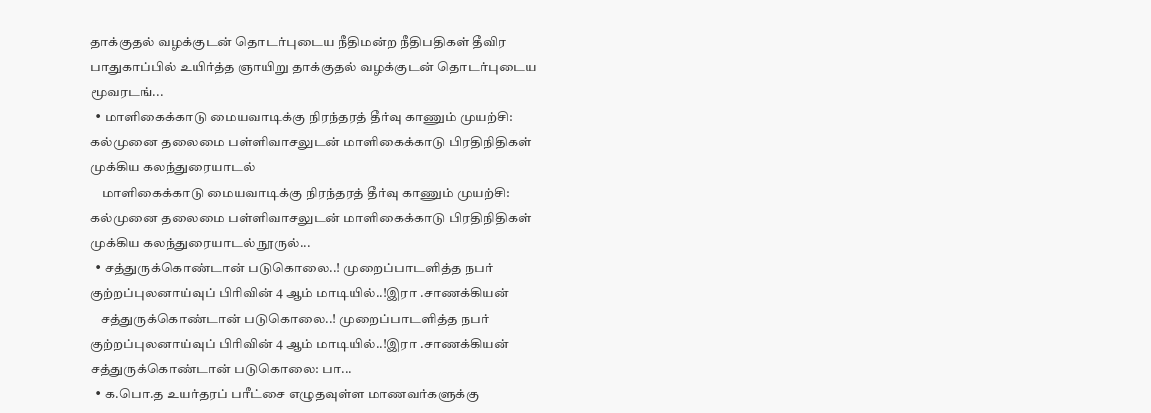தாக்குதல் வழக்குடன் தொடர்புடைய நீதிமன்ற நீதிபதிகள் தீவிர பாதுகாப்பில் உயிர்த்த ஞாயிறு தாக்குதல் வழக்குடன் தொடர்புடைய மூவரடங்...
  • மாளிகைக்காடு மையவாடிக்கு நிரந்தரத் தீர்வு காணும் முயற்சி: கல்முனை தலைமை பள்ளிவாசலுடன் மாளிகைக்காடு பிரதிநிதிகள் முக்கிய கலந்துரையாடல்
    மாளிகைக்காடு மையவாடிக்கு நிரந்தரத் தீர்வு காணும் முயற்சி: கல்முனை தலைமை பள்ளிவாசலுடன் மாளிகைக்காடு பிரதிநிதிகள் முக்கிய கலந்துரையாடல் நூருல்...
  • சத்துருக்கொண்டான் படுகொலை..! முறைப்பாடளித்த நபர் குற்றப்புலனாய்வுப் பிரிவின் 4 ஆம் மாடியில்..!இரா .சாணக்கியன்
    சத்துருக்கொண்டான் படுகொலை..! முறைப்பாடளித்த நபர் குற்றப்புலனாய்வுப் பிரிவின் 4 ஆம் மாடியில்..!இரா .சாணக்கியன்  சத்துருக்கொண்டான் படுகொலை: பா...
  • க.பொ.த உயர்தரப் பரீட்சை எழுதவுள்ள மாணவர்களுக்கு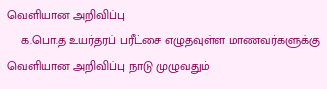வெளியான அறிவிப்பு
    க.பொ.த உயர்தரப் பரீட்சை எழுதவுள்ள மாணவர்களுக்கு வெளியான அறிவிப்பு நாடு முழுவதும்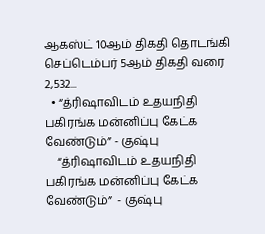ஆகஸ்ட் 10ஆம் திகதி தொடங்கி செப்டெம்பர் 5ஆம் திகதி வரை 2,532...
  • “த்ரிஷாவிடம் உதயநிதி பகிரங்க மன்னிப்பு கேட்க வேண்டும்” - குஷ்பு
    “த்ரிஷாவிடம் உதயநிதி பகிரங்க மன்னிப்பு கேட்க வேண்டும்”  - குஷ்பு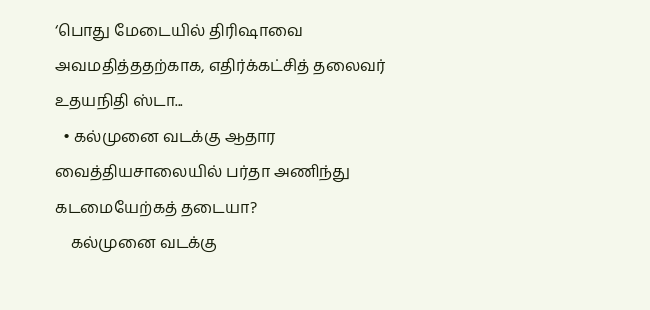‘பொது மேடையில் திரிஷாவை அவமதித்ததற்காக, எதிர்க்கட்சித் தலைவர் உதயநிதி ஸ்டா...
  • கல்முனை வடக்கு ஆதார வைத்தியசாலையில் பர்தா அணிந்து கடமையேற்கத் தடையா?
    கல்முனை வடக்கு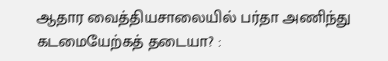ஆதார வைத்தியசாலையில் பர்தா அணிந்து கடமையேற்கத் தடையா? :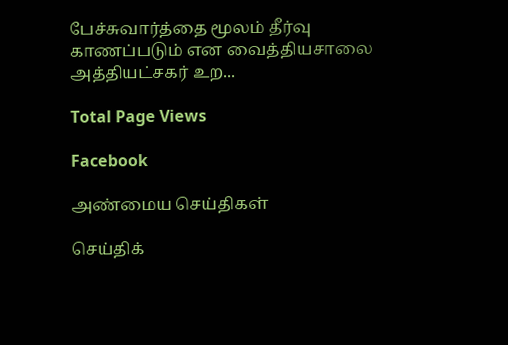பேச்சுவார்த்தை மூலம் தீர்வு காணப்படும் என வைத்தியசாலை அத்தியட்சகர் உற...

Total Page Views

Facebook

அண்மைய செய்திகள்

செய்திக்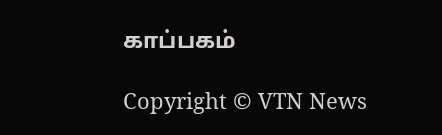காப்பகம்

Copyright © VTN News